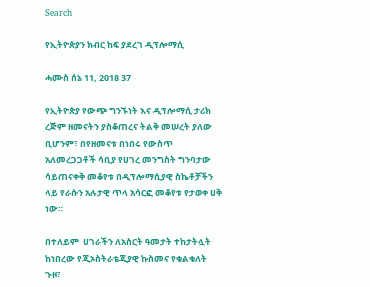Search

የኢትዮጵያን ክብር ከፍ ያደረገ ዲፕሎማሲ

ሓሙስ ሰኔ 11, 2018 37

የኢትዮጵያ የውጭ ግንኙነት እና ዲፕሎማሲ ታሪክ ረጅም ዘመናትን ያስቆጠረና ትልቅ መሠረት ያለው ቢሆንም፣ በየዘመናቱ በነበሩ የውስጥ አለመረጋጋቶች ሳቢያ የሀገረ መንግስት ግንባታው ሳይጠናቀቅ መቆየቱ በዲፕሎማሲያዊ ስኬቶቻችን ላይ የራሱን አሉታዊ ጥላ አሳርፎ መቆየቱ የታወቀ ሀቅ ነው።

በተለይም  ሀገራችን ለአስርት ዓመታት ተከታትሏት ከነበረው የጂኦስትራቴጂያዊ ኩስመና የቁልቁለት ጉዞ፣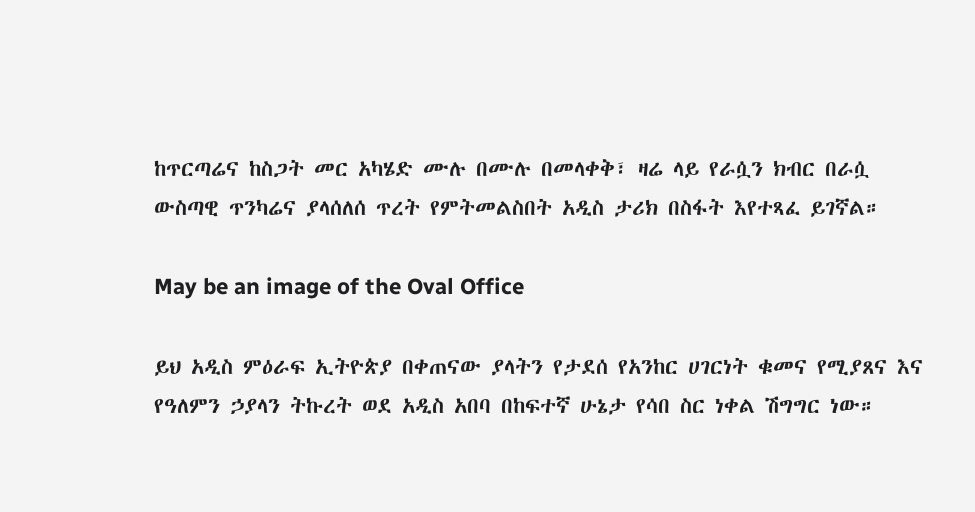ከጥርጣሬና ከስጋት መር አካሄድ ሙሉ በሙሉ በመላቀቅ፣ ዛሬ ላይ የራሷን ክብር በራሷ ውስጣዊ ጥንካሬና ያላሰለሰ ጥረት የምትመልስበት አዲስ ታሪክ በስፋት እየተጻፈ ይገኛል።

May be an image of the Oval Office

ይህ አዲስ ምዕራፍ ኢትዮጵያ በቀጠናው ያላትን የታደሰ የአንከር ሀገርነት ቁመና የሚያጸና እና የዓለምን ኃያላን ትኩረት ወደ አዲስ አበባ በከፍተኛ ሁኔታ የሳበ ስር ነቀል ሽግግር ነው።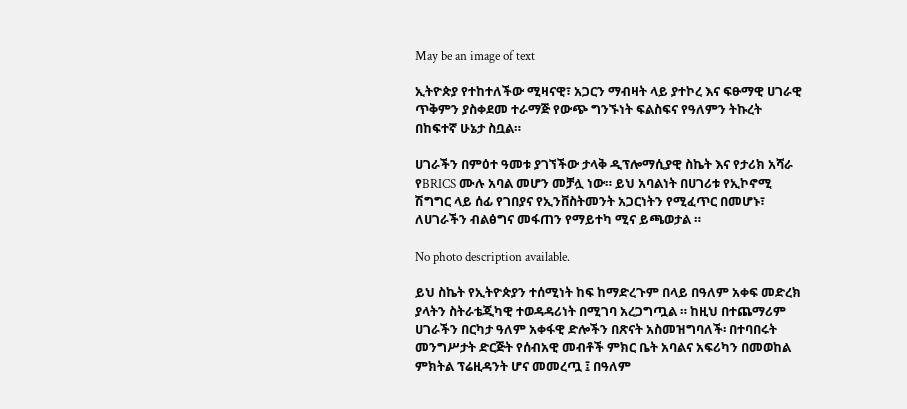May be an image of text

ኢትዮጵያ የተከተለችው ሚዛናዊ፣ አጋርን ማብዛት ላይ ያተኮረ እና ፍፁማዊ ሀገራዊ ጥቅምን ያስቀደመ ተራማጅ የውጭ ግንኙነት ፍልስፍና የዓለምን ትኩረት በከፍተኛ ሁኔታ ስቧል።

ሀገራችን በምዕተ ዓመቱ ያገኘችው ታላቅ ዲፕሎማሲያዊ ስኬት እና የታሪክ አሻራ የBRICS ሙሉ አባል መሆን መቻሏ ነው። ይህ አባልነት በሀገሪቱ የኢኮኖሚ ሽግግር ላይ ሰፊ የገበያና የኢንቨስትመንት አጋርነትን የሚፈጥር በመሆኑ፣ ለሀገራችን ብልፅግና መፋጠን የማይተካ ሚና ይጫወታል ።

No photo description available.

ይህ ስኬት የኢትዮጵያን ተሰሚነት ከፍ ከማድረጉም በላይ በዓለም አቀፍ መድረክ ያላትን ስትራቴጂካዊ ተወዳዳሪነት በሚገባ አረጋግጧል ። ከዚህ በተጨማሪም ሀገራችን በርካታ ዓለም አቀፋዊ ድሎችን በጽናት አስመዝግባለች፡ በተባበሩት መንግሥታት ድርጅት የሰብአዊ መብቶች ምክር ቤት አባልና አፍሪካን በመወከል ምክትል ፕሬዚዳንት ሆና መመረጧ ፤ በዓለም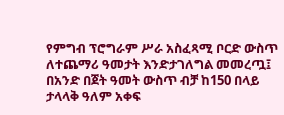የምግብ ፕሮግራም ሥራ አስፈጻሚ ቦርድ ውስጥ ለተጨማሪ ዓመታት እንድታገለግል መመረጧ፤ በአንድ በጀት ዓመት ውስጥ ብቻ ከ150 በላይ ታላላቅ ዓለም አቀፍ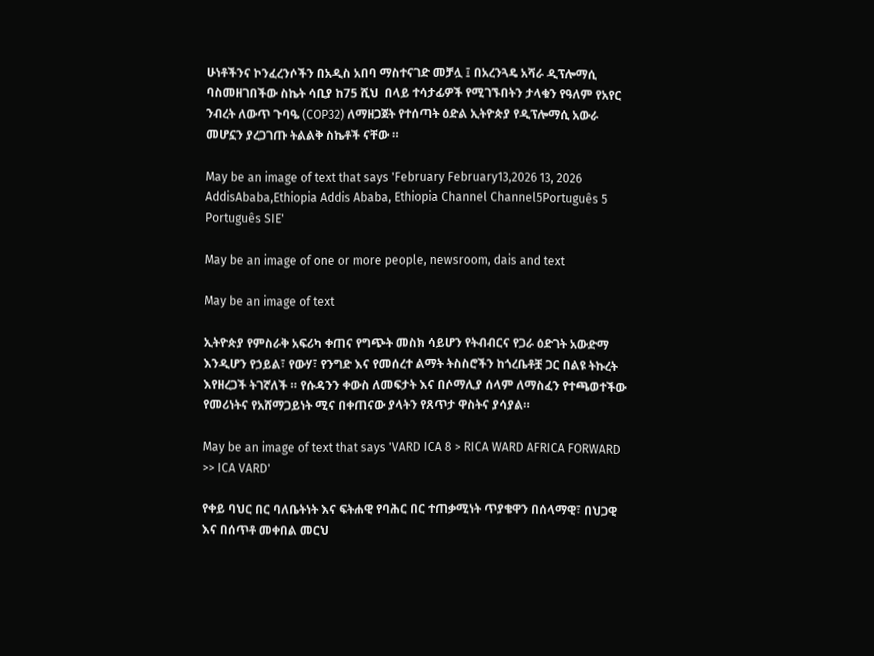ሁነቶችንና ኮንፈረንሶችን በአዲስ አበባ ማስተናገድ መቻሏ ፤ በአረንጓዴ አሻራ ዲፕሎማሲ ባስመዘገበችው ስኬት ሳቢያ ከ75 ሺህ  በላይ ተሳታፊዎች የሚገኙበትን ታላቁን የዓለም የአየር ንብረት ለውጥ ጉባዔ (COP32) ለማዘጋጀት የተሰጣት ዕድል ኢትዮጵያ የዲፕሎማሲ አውራ መሆኗን ያረጋገጡ ትልልቅ ስኬቶች ናቸው ።

May be an image of text that says 'February February13,2026 13, 2026 AddisAbaba,Ethiopia Addis Ababa, Ethiopia Channel Channel5Português 5 Português SIE'

May be an image of one or more people, newsroom, dais and text

May be an image of text

ኢትዮጵያ የምስራቅ አፍሪካ ቀጠና የግጭት መስክ ሳይሆን የትብብርና የጋራ ዕድገት አውድማ እንዲሆን የኃይል፣ የውሃ፣ የንግድ እና የመሰረተ ልማት ትስስሮችን ከጎረቤቶቿ ጋር በልዩ ትኩረት እየዘረጋች ትገኛለች ። የሱዳንን ቀውስ ለመፍታት እና በሶማሊያ ሰላም ለማስፈን የተጫወተችው የመሪነትና የአሸማጋይነት ሚና በቀጠናው ያላትን የጸጥታ ዋስትና ያሳያል።

May be an image of text that says 'VARD ICA 8 > RICA WARD AFRICA FORWARD >> ICA VARD'

የቀይ ባህር በር ባለቤትነት እና ፍትሐዊ የባሕር በር ተጠቃሚነት ጥያቄዋን በሰላማዊ፣ በህጋዊ እና በሰጥቶ መቀበል መርህ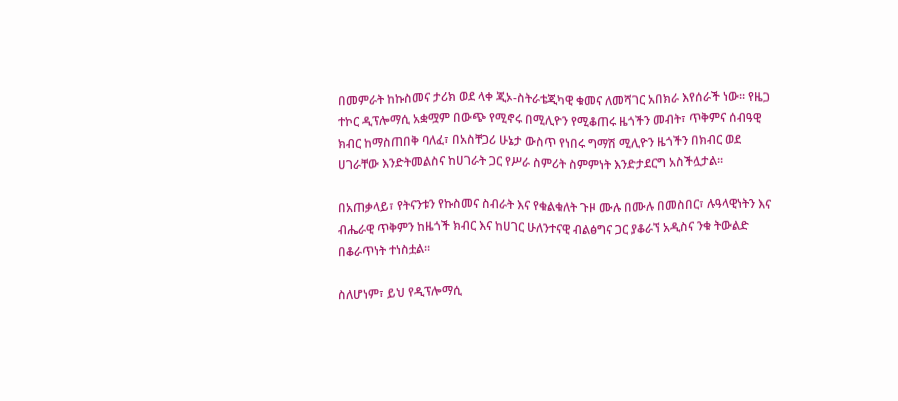በመምራት ከኩስመና ታሪክ ወደ ላቀ ጂኦ-ስትራቴጂካዊ ቁመና ለመሻገር አበክራ እየሰራች ነው። የዜጋ ተኮር ዲፕሎማሲ አቋሟም በውጭ የሚኖሩ በሚሊዮን የሚቆጠሩ ዜጎችን መብት፣ ጥቅምና ሰብዓዊ ክብር ከማስጠበቅ ባለፈ፣ በአስቸጋሪ ሁኔታ ውስጥ የነበሩ ግማሽ ሚሊዮን ዜጎችን በክብር ወደ ሀገራቸው እንድትመልስና ከሀገራት ጋር የሥራ ስምሪት ስምምነት እንድታደርግ አስችሏታል።

በአጠቃላይ፣ የትናንቱን የኩስመና ስብራት እና የቁልቁለት ጉዞ ሙሉ በሙሉ በመስበር፣ ሉዓላዊነትን እና ብሔራዊ ጥቅምን ከዜጎች ክብር እና ከሀገር ሁለንተናዊ ብልፅግና ጋር ያቆራኘ አዲስና ንቁ ትውልድ በቆራጥነት ተነስቷል።

ስለሆነም፣ ይህ የዲፕሎማሲ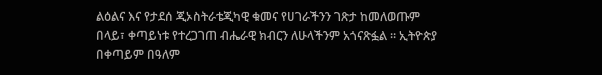ልዕልና እና የታደሰ ጂኦስትራቴጂካዊ ቁመና የሀገራችንን ገጽታ ከመለወጡም በላይ፣ ቀጣይነቱ የተረጋገጠ ብሔራዊ ክብርን ለሁላችንም አጎናጽፏል ። ኢትዮጵያ በቀጣይም በዓለም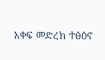አቀፍ መድረክ ተፅዕኖ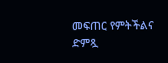መፍጠር የምትችልና ድምጿ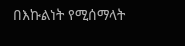በእኩልነት የሚሰማላት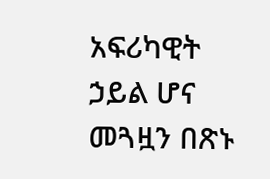አፍሪካዊት ኃይል ሆና መጓዟን በጽኑ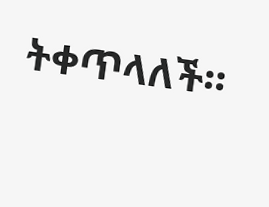ትቀጥላለች።